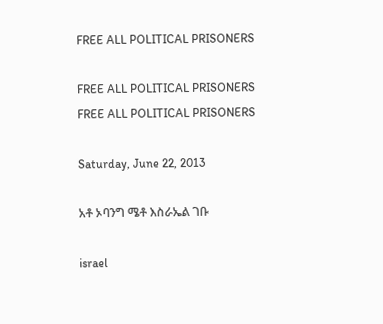FREE ALL POLITICAL PRISONERS

FREE ALL POLITICAL PRISONERS
FREE ALL POLITICAL PRISONERS

Saturday, June 22, 2013

አቶ ኦባንግ ሜቶ እስራኤል ገቡ

israel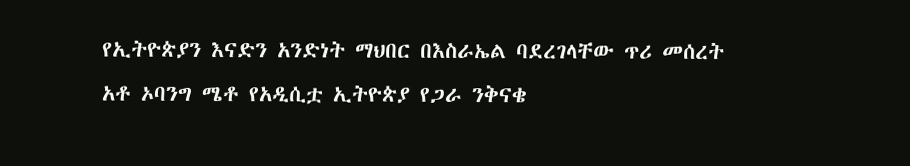የኢትዮጵያን እናድን አንድነት ማህበር በእስራኤል ባደረገላቸው ጥሪ መሰረት አቶ ኦባንግ ሜቶ የአዲሲቷ ኢትዮጵያ የጋራ ንቅናቄ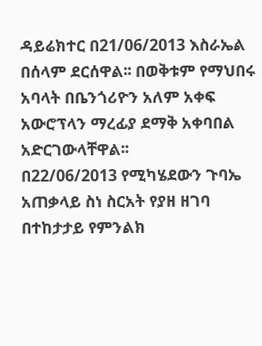ዳይሬክተር በ21/06/2013 እስራኤል በሰላም ደርሰዋል፡፡ በወቅቱም የማህበሩ አባላት በቤንጎሪዮን አለም አቀፍ አውሮፕላን ማረፊያ ደማቅ አቀባበል አድርገውላቸዋል፡፡
በ22/06/2013 የሚካሄደውን ጉባኤ አጠቃላይ ስነ ስርአት የያዘ ዘገባ በተከታታይ የምንልክ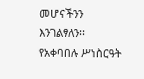መሆናችንን እንገልፃለን፡፡
የአቀባበሉ ሥነስርዓት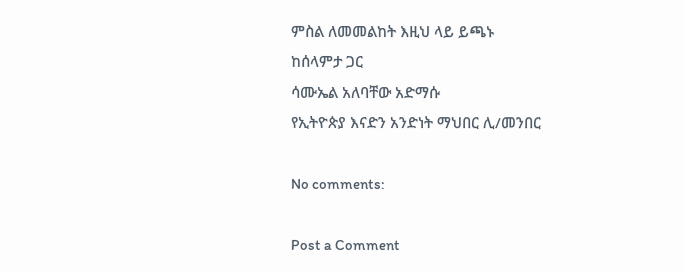ምስል ለመመልከት እዚህ ላይ ይጫኑ
ከሰላምታ ጋር
ሳሙኤል አለባቸው አድማሱ
የኢትዮጵያ እናድን አንድነት ማህበር ሊ/መንበር

No comments:

Post a Comment